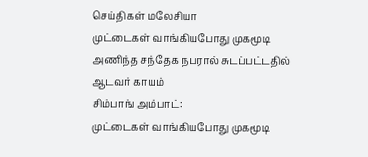செய்திகள் மலேசியா
முட்டைகள் வாங்கியபோது முகமூடி அணிந்த சந்தேக நபரால் சுடப்பட்டதில் ஆடவர் காயம்
சிம்பாங் அம்பாட்:
முட்டைகள் வாங்கியபோது முகமூடி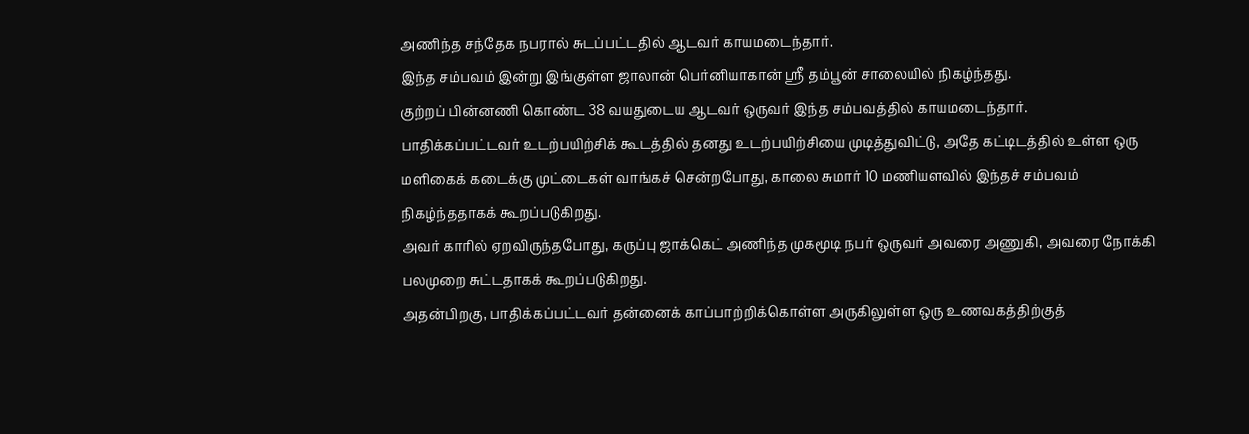அணிந்த சந்தேக நபரால் சுடப்பட்டதில் ஆடவர் காயமடைந்தார்.
இந்த சம்பவம் இன்று இங்குள்ள ஜாலான் பெர்னியாகான் ஸ்ரீ தம்பூன் சாலையில் நிகழ்ந்தது.
குற்றப் பின்னணி கொண்ட 38 வயதுடைய ஆடவர் ஒருவர் இந்த சம்பவத்தில் காயமடைந்தார்.
பாதிக்கப்பட்டவர் உடற்பயிற்சிக் கூடத்தில் தனது உடற்பயிற்சியை முடித்துவிட்டு, அதே கட்டிடத்தில் உள்ள ஒரு மளிகைக் கடைக்கு முட்டைகள் வாங்கச் சென்றபோது, காலை சுமார் 10 மணியளவில் இந்தச் சம்பவம் நிகழ்ந்ததாகக் கூறப்படுகிறது.
அவர் காரில் ஏறவிருந்தபோது, கருப்பு ஜாக்கெட் அணிந்த முகமூடி நபர் ஒருவர் அவரை அணுகி, அவரை நோக்கி பலமுறை சுட்டதாகக் கூறப்படுகிறது.
அதன்பிறகு, பாதிக்கப்பட்டவர் தன்னைக் காப்பாற்றிக்கொள்ள அருகிலுள்ள ஒரு உணவகத்திற்குத்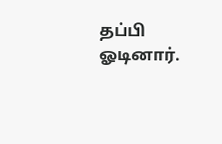தப்பி ஓடினார்.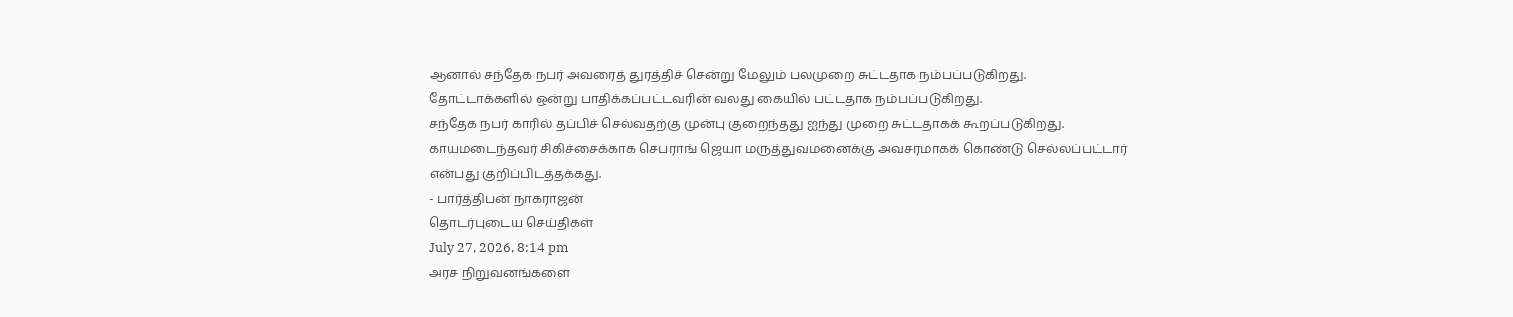ஆனால் சந்தேக நபர் அவரைத் துரத்திச் சென்று மேலும் பலமுறை சுட்டதாக நம்பப்படுகிறது.
தோட்டாக்களில் ஒன்று பாதிக்கப்பட்டவரின் வலது கையில் பட்டதாக நம்பப்படுகிறது.
சந்தேக நபர் காரில் தப்பிச் செல்வதற்கு முன்பு குறைந்தது ஐந்து முறை சுட்டதாகக் கூறப்படுகிறது.
காயமடைந்தவர் சிகிச்சைக்காக செபராங் ஜெயா மருத்துவமனைக்கு அவசரமாகக் கொண்டு செல்லப்பட்டார் என்பது குறிப்பிடத்தக்கது.
- பார்த்திபன் நாகராஜன்
தொடர்புடைய செய்திகள்
July 27, 2026, 8:14 pm
அரச நிறுவனங்களை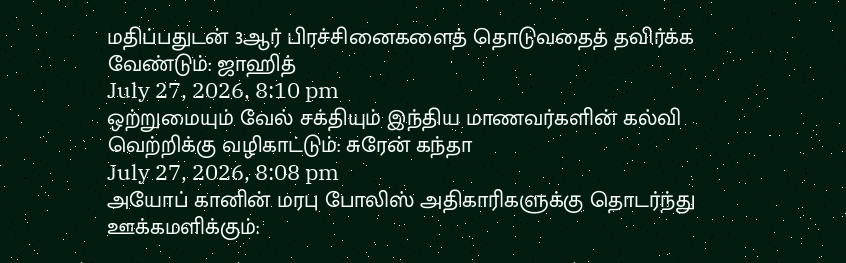மதிப்பதுடன் 3ஆர் பிரச்சினைகளைத் தொடுவதைத் தவிர்க்க வேண்டும்: ஜாஹித்
July 27, 2026, 8:10 pm
ஒற்றுமையும் வேல் சக்தியும் இந்திய மாணவர்களின் கல்வி வெற்றிக்கு வழிகாட்டும்: சுரேன் கந்தா
July 27, 2026, 8:08 pm
அயோப் கானின் மரபு போலிஸ் அதிகாரிகளுக்கு தொடர்ந்து ஊக்கமளிக்கும்: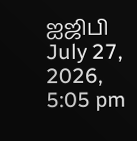ஐஜிபி
July 27, 2026, 5:05 pm